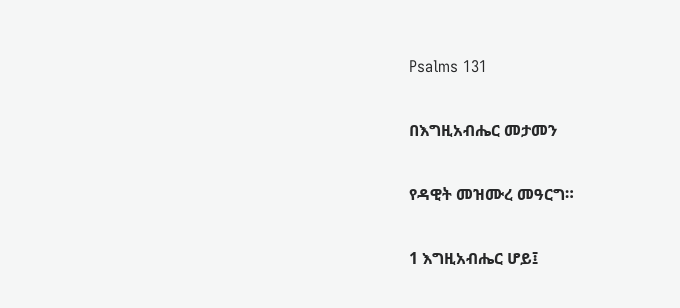Psalms 131

በእግዚአብሔር መታመን

የዳዊት መዝሙረ መዓርግ።

1 እግዚአብሔር ሆይ፤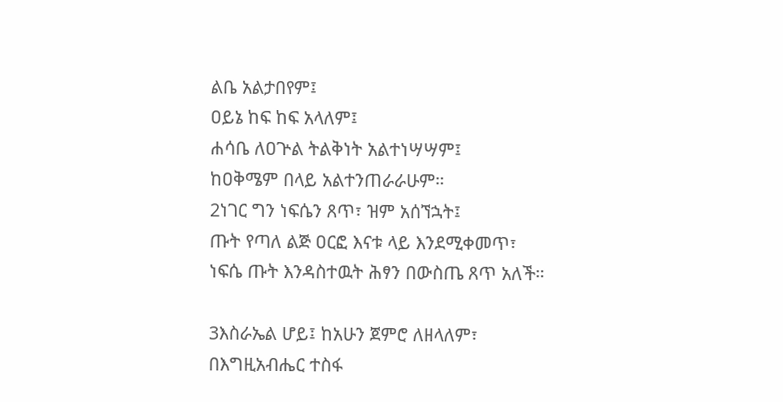ልቤ አልታበየም፤
ዐይኔ ከፍ ከፍ አላለም፤
ሐሳቤ ለዐጕል ትልቅነት አልተነሣሣም፤
ከዐቅሜም በላይ አልተንጠራራሁም።
2ነገር ግን ነፍሴን ጸጥ፣ ዝም አሰኘኋት፤
ጡት የጣለ ልጅ ዐርፎ እናቱ ላይ እንደሚቀመጥ፣
ነፍሴ ጡት እንዳስተዉት ሕፃን በውስጤ ጸጥ አለች።

3እስራኤል ሆይ፤ ከአሁን ጀምሮ ለዘላለም፣
በእግዚአብሔር ተስፋ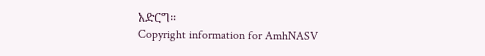አድርግ።
Copyright information for AmhNASV